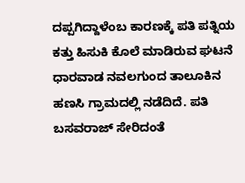ದಪ್ಪಗಿದ್ದಾಳೆಂಬ ಕಾರಣಕ್ಕೆ ಪತಿ ಪತ್ನಿಯ ಕತ್ತು ಹಿಸುಕಿ ಕೊಲೆ ಮಾಡಿರುವ ಘಟನೆ ಧಾರವಾಡ ನವಲಗುಂದ ತಾಲೂಕಿನ ಹಣಸಿ ಗ್ರಾಮದಲ್ಲಿ ನಡೆದಿದೆ. ಪತಿ ಬಸವರಾಜ್ ಸೇರಿದಂತೆ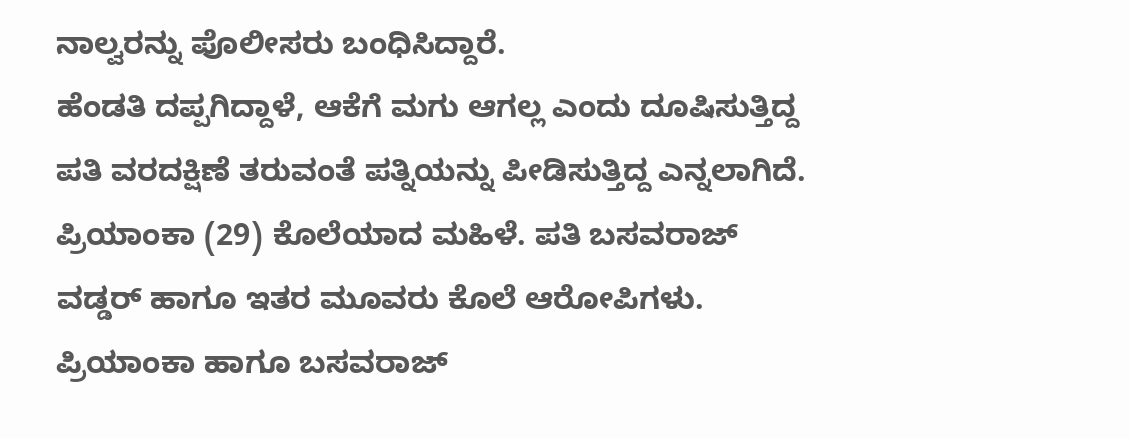ನಾಲ್ವರನ್ನು ಪೊಲೀಸರು ಬಂಧಿಸಿದ್ದಾರೆ.
ಹೆಂಡತಿ ದಪ್ಪಗಿದ್ದಾಳೆ, ಆಕೆಗೆ ಮಗು ಆಗಲ್ಲ ಎಂದು ದೂಷಿಸುತ್ತಿದ್ದ ಪತಿ ವರದಕ್ಷಿಣೆ ತರುವಂತೆ ಪತ್ನಿಯನ್ನು ಪೀಡಿಸುತ್ತಿದ್ದ ಎನ್ನಲಾಗಿದೆ. ಪ್ರಿಯಾಂಕಾ (29) ಕೊಲೆಯಾದ ಮಹಿಳೆ. ಪತಿ ಬಸವರಾಜ್ ವಡ್ಡರ್ ಹಾಗೂ ಇತರ ಮೂವರು ಕೊಲೆ ಆರೋಪಿಗಳು.
ಪ್ರಿಯಾಂಕಾ ಹಾಗೂ ಬಸವರಾಜ್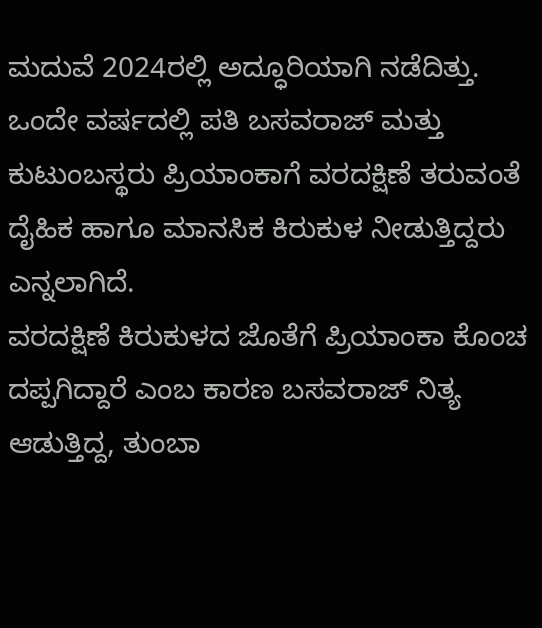ಮದುವೆ 2024ರಲ್ಲಿ ಅದ್ಧೂರಿಯಾಗಿ ನಡೆದಿತ್ತು. ಒಂದೇ ವರ್ಷದಲ್ಲಿ ಪತಿ ಬಸವರಾಜ್ ಮತ್ತು ಕುಟುಂಬಸ್ಥರು ಪ್ರಿಯಾಂಕಾಗೆ ವರದಕ್ಷಿಣೆ ತರುವಂತೆ ದೈಹಿಕ ಹಾಗೂ ಮಾನಸಿಕ ಕಿರುಕುಳ ನೀಡುತ್ತಿದ್ದರು ಎನ್ನಲಾಗಿದೆ.
ವರದಕ್ಷಿಣೆ ಕಿರುಕುಳದ ಜೊತೆಗೆ ಪ್ರಿಯಾಂಕಾ ಕೊಂಚ ದಪ್ಪಗಿದ್ದಾರೆ ಎಂಬ ಕಾರಣ ಬಸವರಾಜ್ ನಿತ್ಯ ಆಡುತ್ತಿದ್ದ, ತುಂಬಾ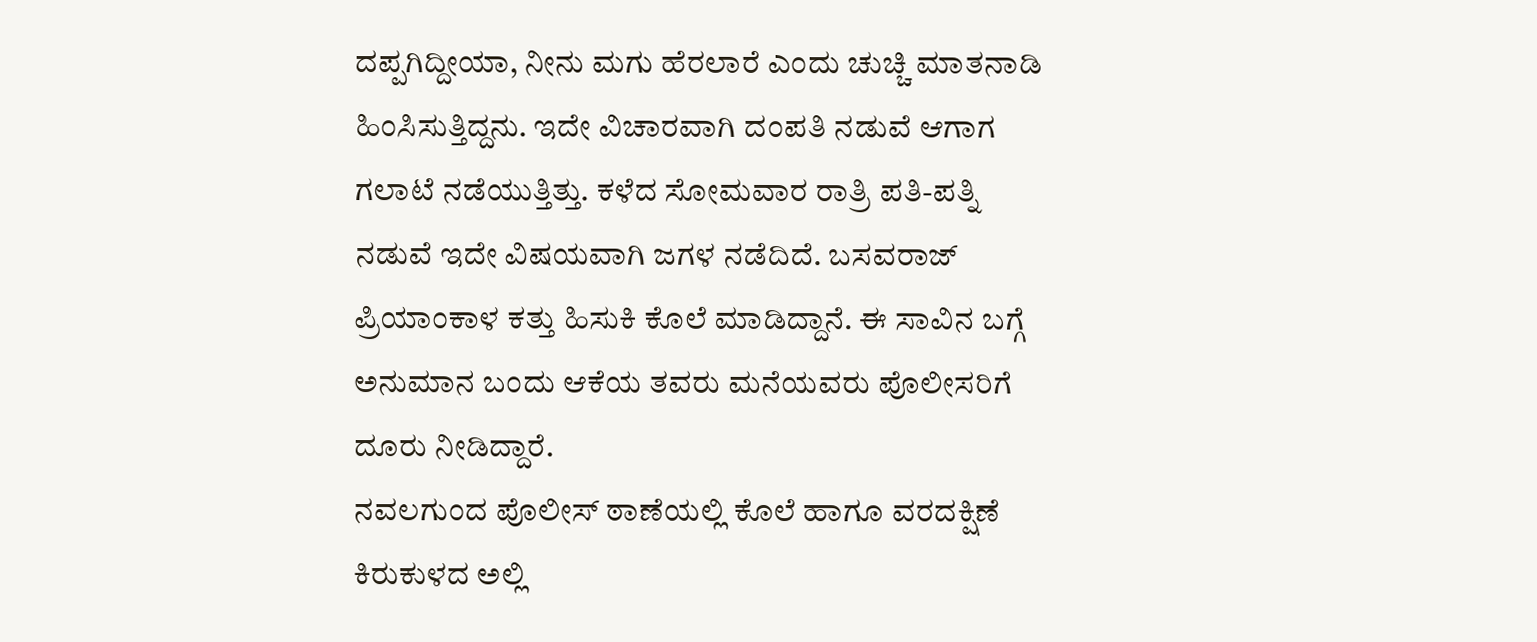ದಪ್ಪಗಿದ್ದೀಯಾ, ನೀನು ಮಗು ಹೆರಲಾರೆ ಎಂದು ಚುಚ್ಚಿ ಮಾತನಾಡಿ ಹಿಂಸಿಸುತ್ತಿದ್ದನು. ಇದೇ ವಿಚಾರವಾಗಿ ದಂಪತಿ ನಡುವೆ ಆಗಾಗ ಗಲಾಟೆ ನಡೆಯುತ್ತಿತ್ತು. ಕಳೆದ ಸೋಮವಾರ ರಾತ್ರಿ ಪತಿ-ಪತ್ನಿ ನಡುವೆ ಇದೇ ವಿಷಯವಾಗಿ ಜಗಳ ನಡೆದಿದೆ. ಬಸವರಾಜ್ ಪ್ರಿಯಾಂಕಾಳ ಕತ್ತು ಹಿಸುಕಿ ಕೊಲೆ ಮಾಡಿದ್ದಾನೆ. ಈ ಸಾವಿನ ಬಗ್ಗೆ ಅನುಮಾನ ಬಂದು ಆಕೆಯ ತವರು ಮನೆಯವರು ಪೊಲೀಸರಿಗೆ ದೂರು ನೀಡಿದ್ದಾರೆ.
ನವಲಗುಂದ ಪೊಲೀಸ್ ಠಾಣೆಯಲ್ಲಿ ಕೊಲೆ ಹಾಗೂ ವರದಕ್ಷಿಣೆ ಕಿರುಕುಳದ ಅಲ್ಲಿ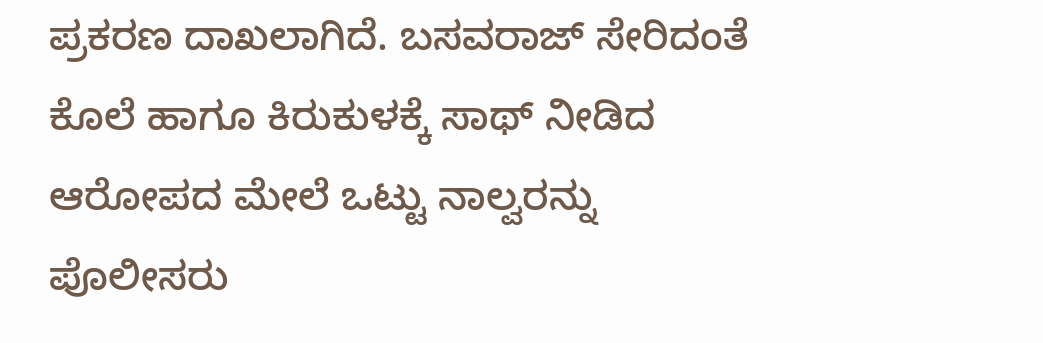ಪ್ರಕರಣ ದಾಖಲಾಗಿದೆ. ಬಸವರಾಜ್ ಸೇರಿದಂತೆ ಕೊಲೆ ಹಾಗೂ ಕಿರುಕುಳಕ್ಕೆ ಸಾಥ್ ನೀಡಿದ ಆರೋಪದ ಮೇಲೆ ಒಟ್ಟು ನಾಲ್ವರನ್ನು ಪೊಲೀಸರು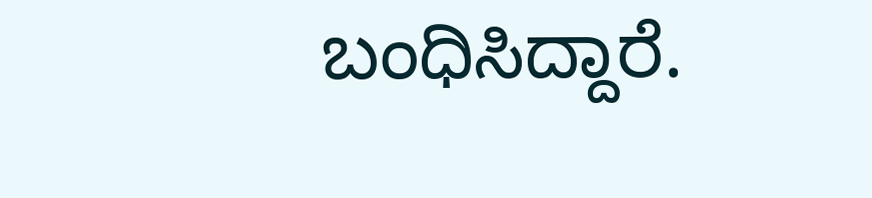ಬಂಧಿಸಿದ್ದಾರೆ.